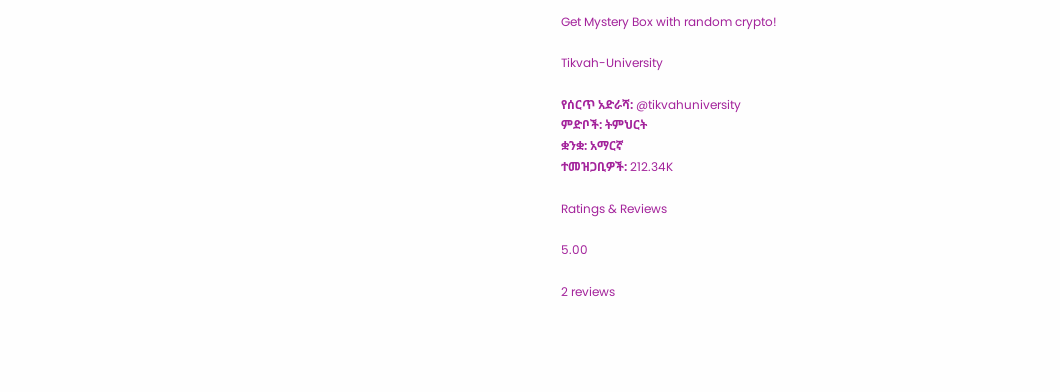Get Mystery Box with random crypto!

Tikvah-University

የሰርጥ አድራሻ: @tikvahuniversity
ምድቦች: ትምህርት
ቋንቋ: አማርኛ
ተመዝጋቢዎች: 212.34K

Ratings & Reviews

5.00

2 reviews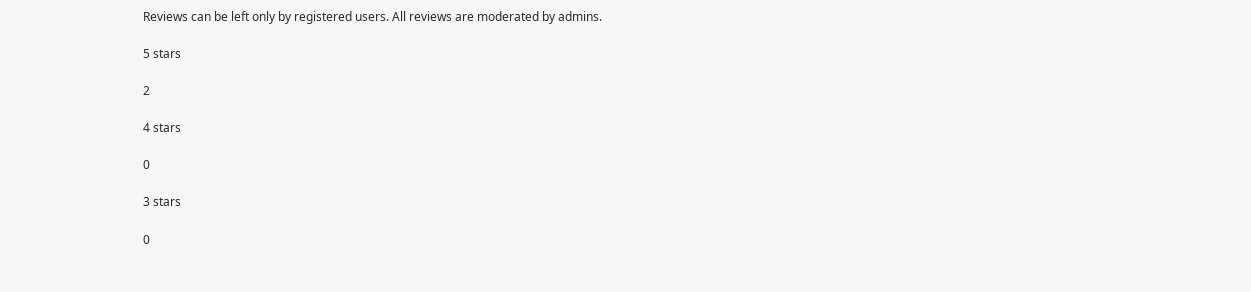Reviews can be left only by registered users. All reviews are moderated by admins.

5 stars

2

4 stars

0

3 stars

0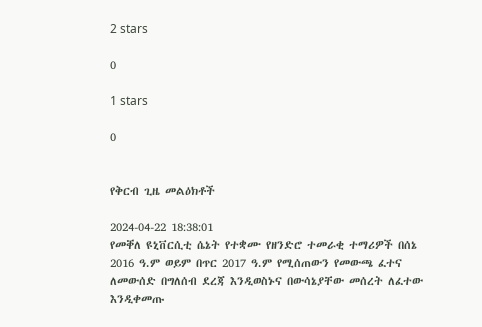2 stars

0

1 stars

0


የቅርብ ጊዜ መልዕክቶች

2024-04-22 18:38:01
የመቐለ ዩኒቨርሲቲ ሴኔት የተቋሙ የዘንድሮ ተመራቂ ተማሪዎች በሰኔ 2016 ዓ.ም ወይም በጥር 2017 ዓ.ም የሚሰጠውን የመውጫ ፈተና ለመውሰድ በግለሰብ ደረጃ እንዲወስኑና በውሳኔያቸው መሰረት ለፈተው እንዲቀመጡ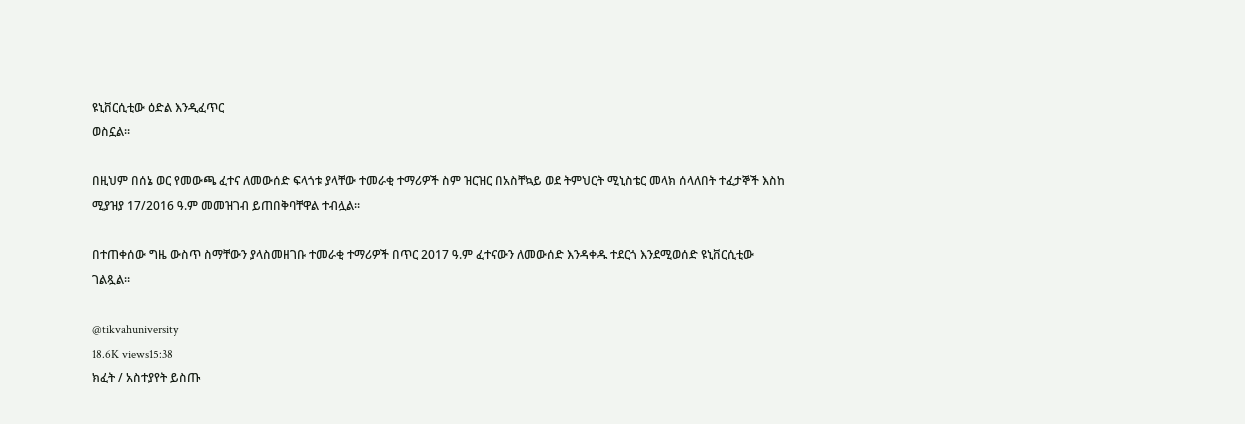ዩኒቨርሲቲው ዕድል እንዲፈጥር
ወስኗል፡፡

በዚህም በሰኔ ወር የመውጫ ፈተና ለመውሰድ ፍላጎቱ ያላቸው ተመራቂ ተማሪዎች ስም ዝርዝር በአስቸኳይ ወደ ትምህርት ሚኒስቴር መላክ ሰላለበት ተፈታኞች እስከ ሚያዝያ 17/2016 ዓ.ም መመዝገብ ይጠበቅባቸዋል ተብሏል፡፡

በተጠቀሰው ግዜ ውስጥ ስማቸውን ያላስመዘገቡ ተመራቂ ተማሪዎች በጥር 2017 ዓ.ም ፈተናውን ለመውሰድ እንዳቀዱ ተደርጎ እንደሚወሰድ ዩኒቨርሲቲው ገልጿል።

@tikvahuniversity
18.6K views15:38
ክፈት / አስተያየት ይስጡ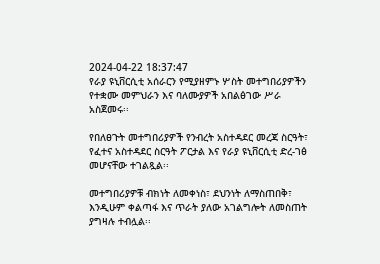2024-04-22 18:37:47
የራያ ዩኒቨርሲቲ አሰራርን የሚያዘምኑ ሦስት መተግበሪያዎችን የተቋሙ መምህራን እና ባለሙያዎች አበልፅገው ሥራ አስጀመሩ፡፡

የበለፀጉት መተግበሪያዎች የንብረት አስተዳደር መረጃ ስርዓት፣ የፈተና አስተዳደር ስርዓት ፖርታል እና የራያ ዩኒቨርሲቲ ድረ-ገፅ መሆናቸው ተገልጿል፡፡

መተግበሪያዎቹ ብክነት ለመቀነስ፣ ደህንነት ለማስጠበቅ፣ እንዲሁም ቀልጣፋ እና ጥራት ያለው አገልግሎት ለመስጠት ያግዛሉ ተብሏል፡፡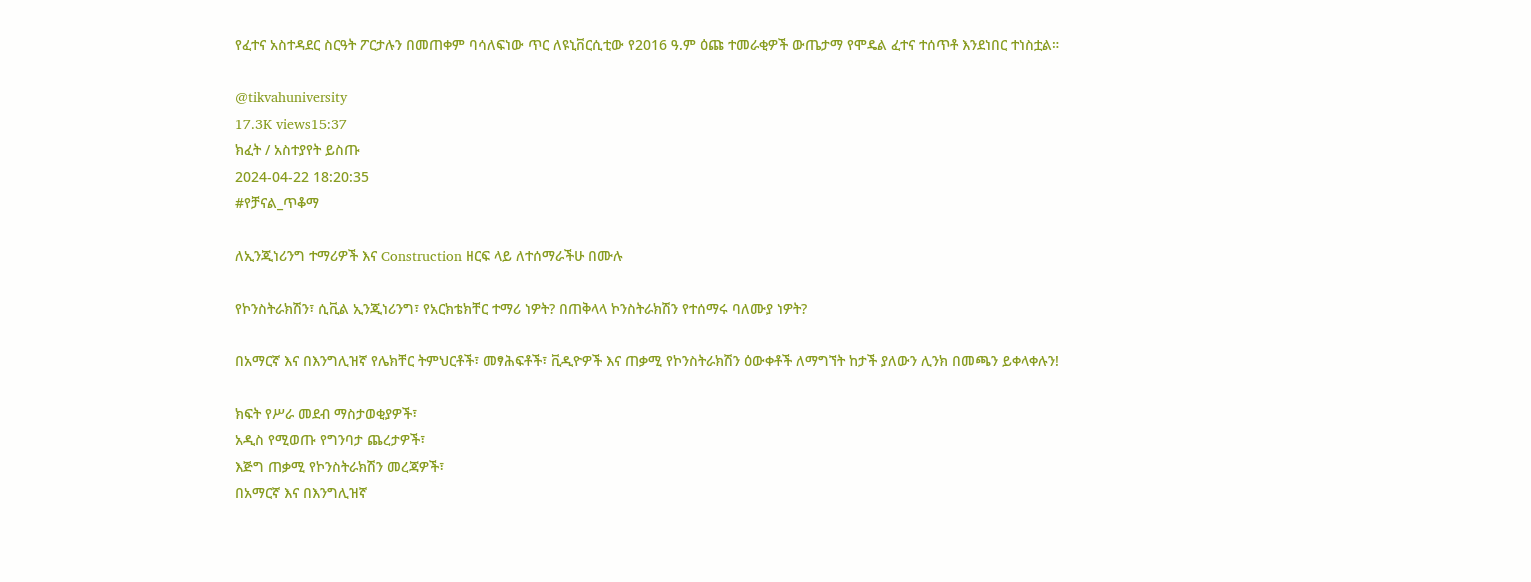የፈተና አስተዳደር ስርዓት ፖርታሉን በመጠቀም ባሳለፍነው ጥር ለዩኒቨርሲቲው የ2016 ዓ.ም ዕጩ ተመራቂዎች ውጤታማ የሞዴል ፈተና ተሰጥቶ እንደነበር ተነስቷል።

@tikvahuniversity
17.3K views15:37
ክፈት / አስተያየት ይስጡ
2024-04-22 18:20:35
#የቻናል_ጥቆማ

ለኢንጂነሪንግ ተማሪዎች እና Construction ዘርፍ ላይ ለተሰማራችሁ በሙሉ

የኮንስትራክሽን፣ ሲቪል ኢንጂነሪንግ፣ የአርክቴክቸር ተማሪ ነዎት? በጠቅላላ ኮንስትራክሽን የተሰማሩ ባለሙያ ነዎት?

በአማርኛ እና በእንግሊዝኛ የሌክቸር ትምህርቶች፣ መፃሕፍቶች፣ ቪዲዮዎች እና ጠቃሚ የኮንስትራክሽን ዕውቀቶች ለማግኘት ከታች ያለውን ሊንክ በመጫን ይቀላቀሉን!

ክፍት የሥራ መደብ ማስታወቂያዎች፣
አዲስ የሚወጡ የግንባታ ጨረታዎች፣
እጅግ ጠቃሚ የኮንስትራክሽን መረጃዎች፣
በአማርኛ እና በእንግሊዝኛ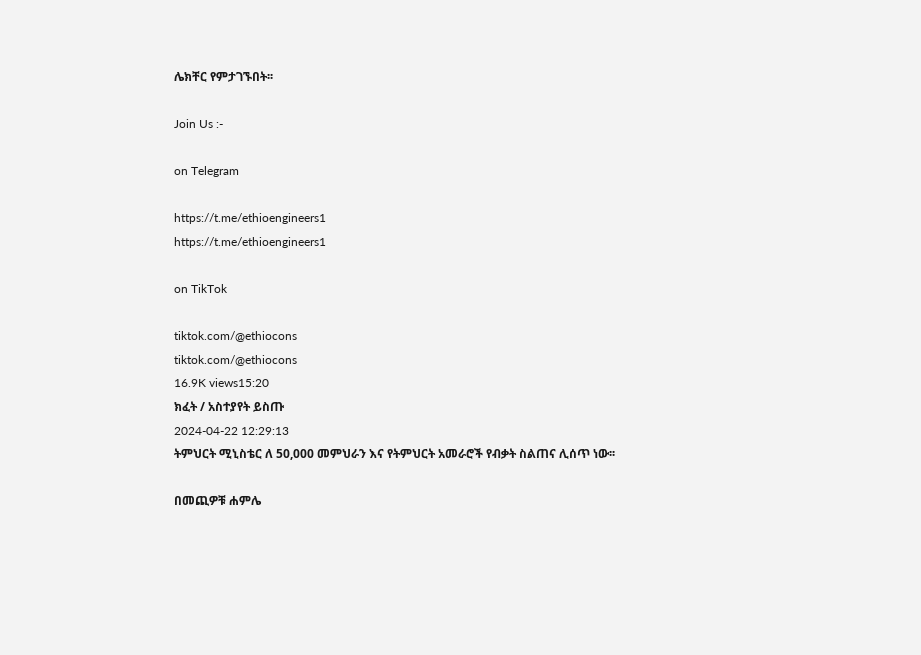ሌክቸር የምታገኙበት፡፡

Join Us :-

on Telegram

https://t.me/ethioengineers1
https://t.me/ethioengineers1

on TikTok

tiktok.com/@ethiocons
tiktok.com/@ethiocons
16.9K views15:20
ክፈት / አስተያየት ይስጡ
2024-04-22 12:29:13
ትምህርት ሚኒስቴር ለ 50,000 መምህራን እና የትምህርት አመራሮች የብቃት ስልጠና ሊሰጥ ነው፡፡

በመጪዎቹ ሐምሌ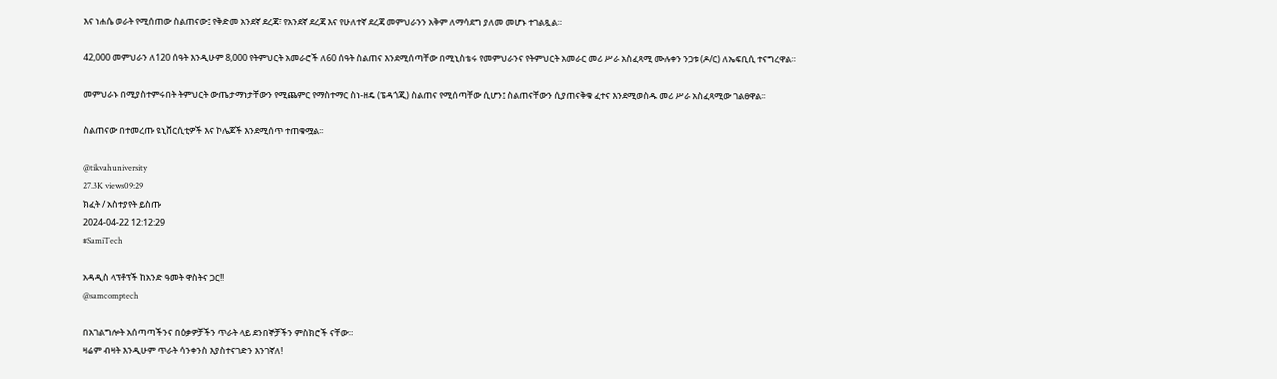እና ነሐሴ ወራት የሚሰጠው ስልጠናው፤ የቅድመ አንደኛ ደረጃ፣ የአንደኛ ደረጃ እና የሁለተኛ ደረጃ መምህራንን አቅም ለማሳደግ ያለመ መሆኑ ተገልጿል።

42,000 መምህራን ለ120 ሰዓት እንዲሁም 8,000 የትምህርት አመራሮች ለ60 ሰዓት ስልጠና እንደሚሰጣቸው በሚኒስቴሩ የመምህራንና የትምህርት አመራር መሪ ሥራ አስፈጻሚ ሙሉቀን ንጋቱ (ዶ/ር) ለኤፍቢሲ ተናግረዋል።

መምህራኑ በሚያስተምሩበት ትምህርት ውጤታማነታቸውን የሚጨምር የማስተማር ስነ-ዘዴ (ፔዳጎጂ) ስልጠና የሚሰጣቸው ሲሆን፤ ስልጠናቸውን ሲያጠናቅቁ ፈተና እንደሚወስዱ መሪ ሥራ አስፈጻሚው ገልፀዋል፡፡

ስልጠናው በተመረጡ ዩኒቨርሲቲዎች እና ኮሌጆች እንደሚሰጥ ተጠቁሟል፡፡

@tikvahuniversity
27.3K views09:29
ክፈት / አስተያየት ይስጡ
2024-04-22 12:12:29
#SamiTech

አዳዲስ ላፕቶፕች ከአንድ ዓመት ዋስትና ጋር!!
@samcomptech

በአገልግሎት አሰጣጣችንና በዕቃዎቻችን ጥራት ላይ ደንበኞቻችን ምስክሮች ናቸው።
ዛሬም ብዛት እንዲሁም ጥራት ሳንቀንስ እያስተናገድን እንገኛለ!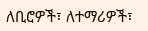ለቢሮዎች፣ ለተማሪዎች፣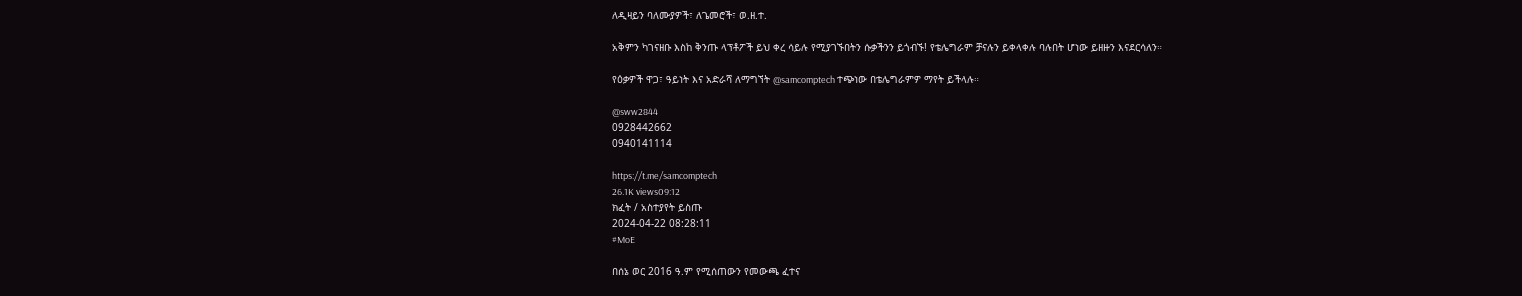ለዲዛይን ባለሙያዎች፣ ለጌመሮች፣ ወ.ዘ.ተ.

አቅምን ካገናዘቡ እስከ ቅንጡ ላፕቶፖች ይህ ቀረ ሳይሉ የሚያገኙበትን ሱቃችንን ይጎብኙ! የቴሌግራም ቻናሉን ይቀላቀሉ ባሉበት ሆነው ይዘዙን እናደርሳለን።

የዕቃዎች ዋጋ፣ ዓይነት እና አድራሻ ለማግኘት @samcomptech ተጭነው በቴሌግራምዎ ማየት ይችላሉ።

@sww2844
0928442662
0940141114

https://t.me/samcomptech
26.1K views09:12
ክፈት / አስተያየት ይስጡ
2024-04-22 08:28:11
#MoE

በሰኔ ወር 2016 ዓ.ም የሚሰጠውን የመውጫ ፈተና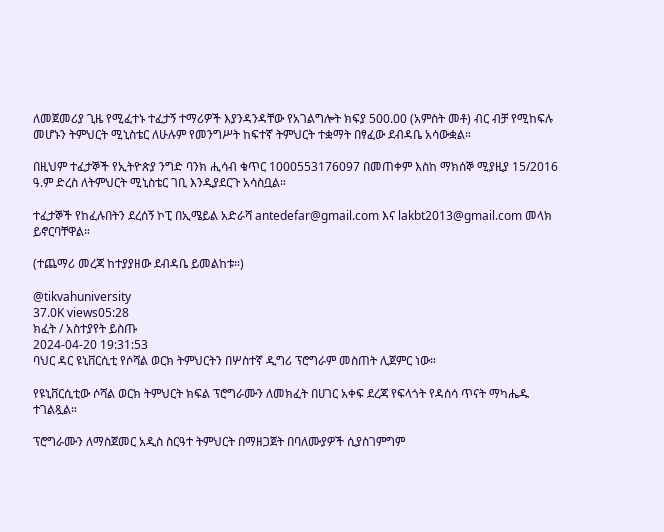ለመጀመሪያ ጊዜ የሚፈተኑ ተፈታኝ ተማሪዎች እያንዳንዳቸው የአገልግሎት ክፍያ 500.00 (አምስት መቶ) ብር ብቻ የሚከፍሉ መሆኑን ትምህርት ሚኒስቴር ለሁሉም የመንግሥት ከፍተኛ ትምህርት ተቋማት በፃፈው ደብዳቤ አሳውቋል።

በዚህም ተፈታኞች የኢትዮጵያ ንግድ ባንክ ሒሳብ ቁጥር 1000553176097 በመጠቀም እስከ ማክሰኞ ሚያዚያ 15/2016 ዓ.ም ድረስ ለትምህርት ሚኒስቴር ገቢ እንዲያደርጉ አሳስቧል።

ተፈታኞች የከፈሉበትን ደረሰኝ ኮፒ በኢሜይል አድራሻ antedefar@gmail.com እና lakbt2013@gmail.com መላክ ይኖርባቸዋል።

(ተጨማሪ መረጃ ከተያያዘው ደብዳቤ ይመልከቱ።)

@tikvahuniversity
37.0K views05:28
ክፈት / አስተያየት ይስጡ
2024-04-20 19:31:53
ባህር ዳር ዩኒቨርሲቲ የሶሻል ወርክ ትምህርትን በሦስተኛ ዲግሪ ፕሮግራም መስጠት ሊጀምር ነው።

የዩኒቨርሲቲው ሶሻል ወርክ ትምህርት ክፍል ፕሮግራሙን ለመክፈት በሀገር አቀፍ ደረጃ የፍላጎት የዳሰሳ ጥናት ማካሔዱ ተገልጿል።

ፕሮግራሙን ለማስጀመር አዲስ ስርዓተ ትምህርት በማዘጋጀት በባለሙያዎች ሲያስገምግም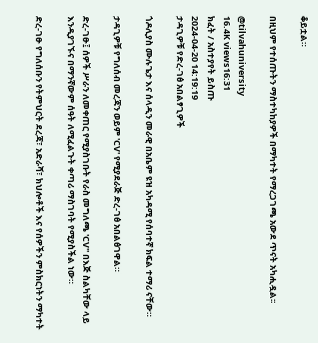ቆይቷል።

በዚህም የተሰጡትን ማስተካከያዎች በማካተት የማረጋገጫ አውደ ጥናት አካሒዷል፡፡

@tilvahuniversity
16.4K views16:31
ክፈት / አስተያየት ይስጡ
2024-04-20 14:19:19
ታዳጊዎቹ የድረ-ገፅ አበልፃጊዎች

ጎዶሊያስ ሙሉጌታ እና ሰላዲን መራዊ በአቤም ዩዝ አካዳሚ የሰባተኛ ክፍል ተማሪ ናቸው።

ታዳጊዎቹ የግለሰብ መረጃን ወይም 'CV' የሚያደራጅ ድረ-ገፅ አበልፅገዋል።

ድረ-ገፁ፤ ሰዎች ሥራን ለመቀጠር የሚያስገቡት የራስ መግለጫ 'CV'' በእጅ ስልካቸው ላይ እንዲያገኙና በማንኛውም ሰዓት ለሚፈልጉት ቀጣሪ ማስገባት የሚያስችል ነው።

ድረ-ገፁ የግለሰቡን የትምህርት ደረጃ፣ አድራሻ፣ ክህሎቶች እና የሰዎችን ምስክርነትን ማካተት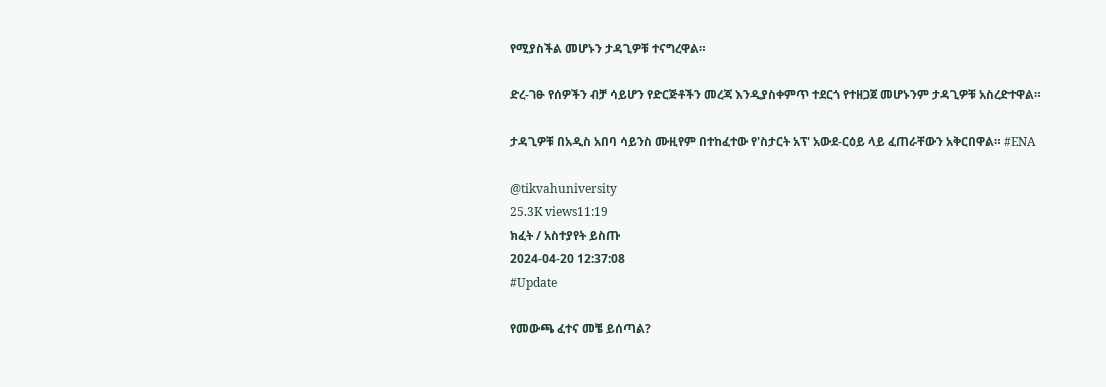የሚያስችል መሆኑን ታዳጊዎቹ ተናግረዋል።

ድረ-ገፁ የሰዎችን ብቻ ሳይሆን የድርጅቶችን መረጃ እንዲያስቀምጥ ተደርጎ የተዘጋጀ መሆኑንም ታዳጊዎቹ አስረድተዋል።

ታዳጊዎቹ በአዲስ አበባ ሳይንስ ሙዚየም በተከፈተው የ'ስታርት አፕ' አውደ-ርዕይ ላይ ፈጠራቸውን አቅርበዋል። #ENA

@tikvahuniversity
25.3K views11:19
ክፈት / አስተያየት ይስጡ
2024-04-20 12:37:08
#Update

የመውጫ ፈተና መቼ ይሰጣል?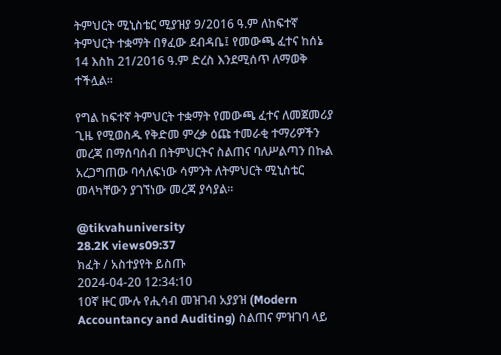ትምህርት ሚኒስቴር ሚያዝያ 9/2016 ዓ.ም ለከፍተኛ ትምህርት ተቋማት በፃፈው ደብዳቤ፤ የመውጫ ፈተና ከሰኔ 14 እስከ 21/2016 ዓ.ም ድረስ እንደሚሰጥ ለማወቅ ተችሏል፡፡

የግል ከፍተኛ ትምህርት ተቋማት የመውጫ ፈተና ለመጀመሪያ ጊዜ የሚወስዱ የቅድመ ምረቃ ዕጩ ተመራቂ ተማሪዎችን መረጃ በማሰባሰብ በትምህርትና ስልጠና ባለሥልጣን በኩል አረጋግጠው ባሳለፍነው ሳምንት ለትምህርት ሚኒስቴር መላካቸውን ያገኘነው መረጃ ያሳያል።

@tikvahuniversity
28.2K views09:37
ክፈት / አስተያየት ይስጡ
2024-04-20 12:34:10
10ኛ ዙር ሙሉ የሒሳብ መዝገብ አያያዝ (Modern Accountancy and Auditing) ስልጠና ምዝገባ ላይ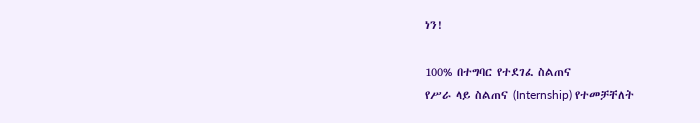ነን!

100% በተግባር የተደገፈ ስልጠና
የሥራ ላይ ስልጠና (Internship) የተመቻቸለት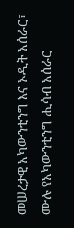መሠረታዊ አካውንቲንግ እና ኦዲት አሰራር፣ ሙሉ የአካውንቲንግ ሒሳብ አሰራር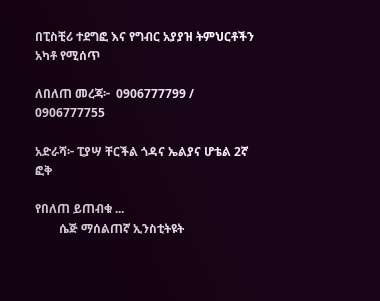በፒስቺሪ ተደግፎ እና የግብር አያያዝ ትምህርቶችን አካቶ የሚሰጥ

ለበለጠ መረጃ፦  0906777799 / 0906777755

አድራሻ፦ ፒያሣ ቸርችል ጎዳና ኤልያና ሆቴል 2ኛ ፎቅ

የበለጠ ይጠብቁ ...
        ሴጅ ማሰልጠኛ ኢንስቲትዩት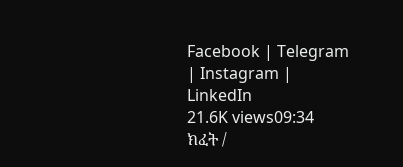Facebook | Telegram | Instagram | LinkedIn
21.6K views09:34
ክፈት /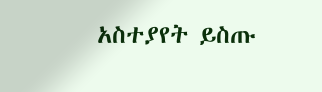አስተያየት ይስጡ